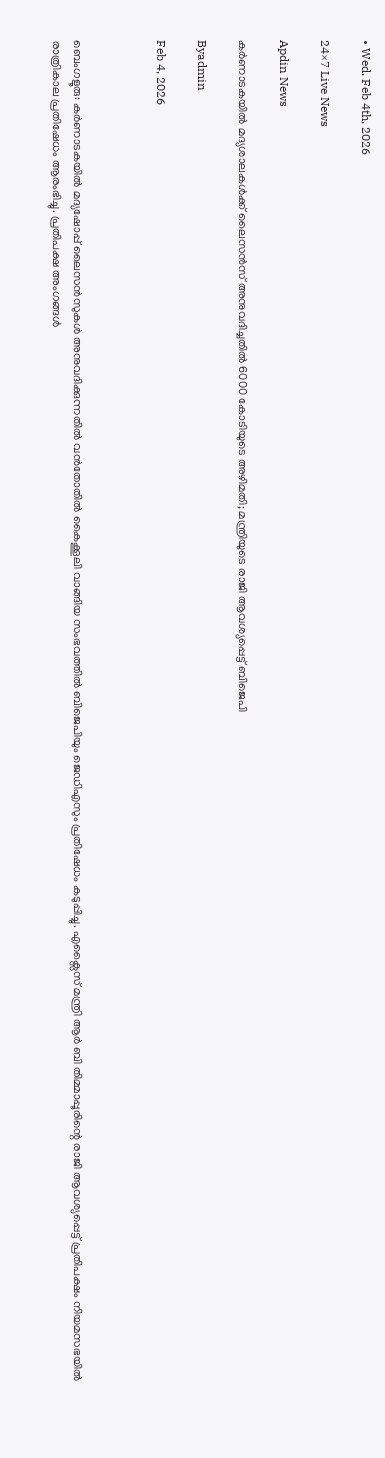• Wed. Feb 4th, 2026

24×7 Live News

Apdin News

കർണാടകയിൽ‌ മദ്യശാലകൾക്ക് ലൈസൻസ് അനുവദിച്ചതിൽ 6000 കോടിയുടെ അഴിമതി; മന്ത്രിയുടെ രാജി ആവശ്യപ്പെട്ട് ബിജെപി

Byadmin

Feb 4, 2026



ബെംഗളൂരു: കർ‌ണാടകയിൽ മദ്യഷോപ്പ് ലൈസൻസുകൾ അനുവദിക്കുന്നതിൽ വൻതോതിൽ കൈക്കൂലി വാങ്ങിയ സംഭവത്തിൽ ബിജെപിയും ജെഡിഎസും പ്രതിഷേധം കടുപ്പിച്ചു. എക്സൈസ് മന്ത്രി ആർ ബി തിമ്മാപ്പൂരിന്റെ രാജി ആവശ്യപ്പെട്ട് പ്രതിപക്ഷം നിയമസഭയിൽ രാത്രികാല പ്രതിഷേധം ആരംഭിച്ചു. പ്രതിപക്ഷ അംഗങ്ങൾ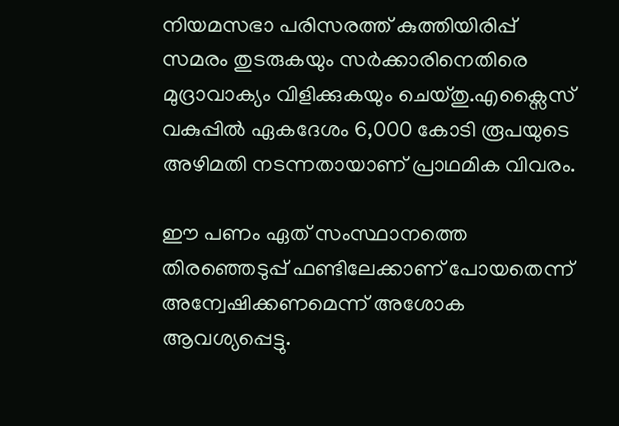നിയമസഭാ പരിസരത്ത് കുത്തിയിരിപ്പ് സമരം തുടരുകയും സർക്കാരിനെതിരെ മുദ്രാവാക്യം വിളിക്കുകയും ചെയ്തു.എക്സൈസ് വകുപ്പിൽ ഏകദേശം 6,000 കോടി രൂപയുടെ അഴിമതി നടന്നതായാണ് പ്രാഥമിക വിവരം.

ഈ പണം ഏത് സംസ്ഥാനത്തെ തിരഞ്ഞെടുപ്പ് ഫണ്ടിലേക്കാണ് പോയതെന്ന് അന്വേഷിക്കണമെന്ന് അശോക ആവശ്യപ്പെട്ടു.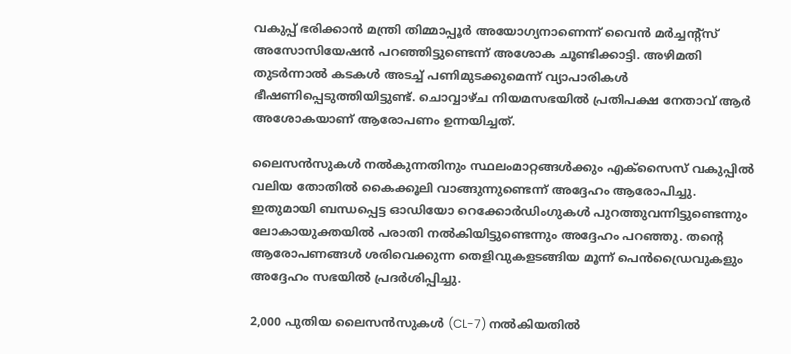വകുപ്പ് ഭരിക്കാൻ മന്ത്രി തിമ്മാപ്പൂർ അയോഗ്യനാണെന്ന് വൈൻ മർച്ചന്റ്‌സ് അസോസിയേഷൻ പറഞ്ഞിട്ടുണ്ടെന്ന് അശോക ചൂണ്ടിക്കാട്ടി. അഴിമതി തുടർന്നാൽ കടകൾ അടച്ച് പണിമുടക്കുമെന്ന് വ്യാപാരികൾ ഭീഷണിപ്പെടുത്തിയിട്ടുണ്ട്. ചൊവ്വാഴ്ച നിയമസഭയിൽ പ്രതിപക്ഷ നേതാവ് ആർ അശോകയാണ് ആരോപണം ഉന്നയിച്ചത്.

ലൈസൻസുകൾ നൽകുന്നതിനും സ്ഥലംമാറ്റങ്ങൾക്കും എക്സൈസ് വകുപ്പിൽ വലിയ തോതിൽ കൈക്കൂലി വാങ്ങുന്നുണ്ടെന്ന് അദ്ദേഹം ആരോപിച്ചു. ഇതുമായി ബന്ധപ്പെട്ട ഓഡിയോ റെക്കോർഡിംഗുകൾ പുറത്തുവന്നിട്ടുണ്ടെന്നും ലോകായുക്തയിൽ പരാതി നൽകിയിട്ടുണ്ടെന്നും അദ്ദേഹം പറഞ്ഞു. തന്റെ ആരോപണങ്ങൾ ശരിവെക്കുന്ന തെളിവുകളടങ്ങിയ മൂന്ന് പെൻഡ്രൈവുകളും അദ്ദേഹം സഭയിൽ പ്രദർശിപ്പിച്ചു.

2,000 പുതിയ ലൈസൻസുകൾ (CL-7) നൽകിയതിൽ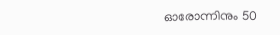ഓരോന്നിനും 50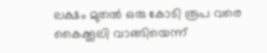ലക്ഷം മുതൽ ഒരു കോടി രൂപ വരെ കൈക്കൂലി വാങ്ങിയെന്ന്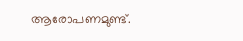ആരോപണമുണ്ട്.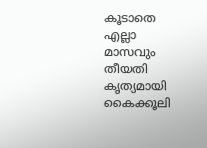കൂടാതെ എല്ലാ മാസവും തീയതി കൃത്യമായി കൈക്കൂലി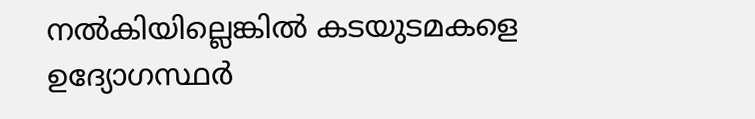നൽകിയില്ലെങ്കിൽ കടയുടമകളെ ഉദ്യോഗസ്ഥർ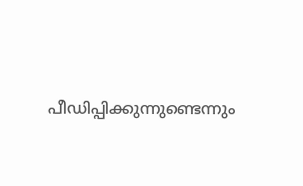പീഡിപ്പിക്കുന്നുണ്ടെന്നും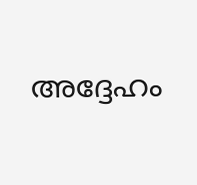അദ്ദേഹം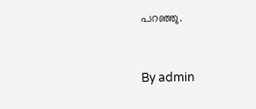പറഞ്ഞു.



By admin